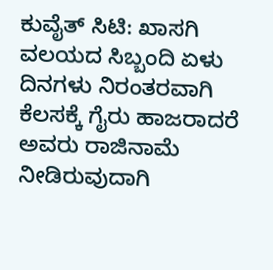ಕುವೈತ್ ಸಿಟಿ: ಖಾಸಗಿ ವಲಯದ ಸಿಬ್ಬಂದಿ ಏಳು ದಿನಗಳು ನಿರಂತರವಾಗಿ ಕೆಲಸಕ್ಕೆ ಗೈರು ಹಾಜರಾದರೆ ಅವರು ರಾಜಿನಾಮೆ ನೀಡಿರುವುದಾಗಿ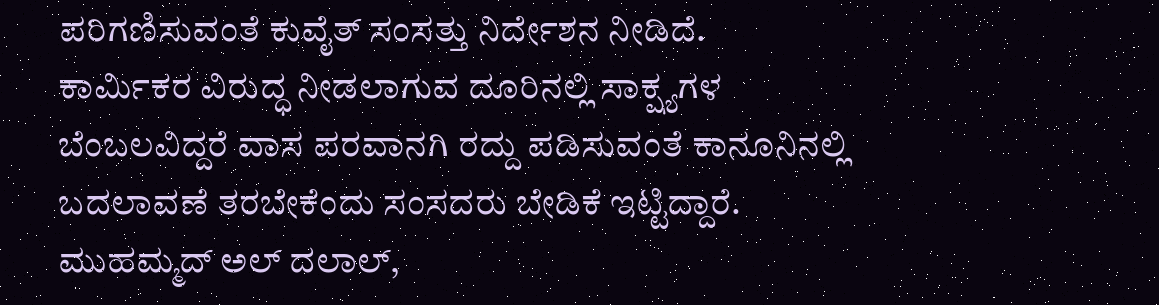ಪರಿಗಣಿಸುವಂತೆ ಕುವೈತ್ ಸಂಸತ್ತು ನಿರ್ದೇಶನ ನೀಡಿದೆ.
ಕಾರ್ಮಿಕರ ವಿರುದ್ಧ ನೀಡಲಾಗುವ ದೂರಿನಲ್ಲಿ ಸಾಕ್ಷ್ಯಗಳ ಬೆಂಬಲವಿದ್ದರೆ ವಾಸ ಪರವಾನಗಿ ರದ್ದು ಪಡಿಸುವಂತೆ ಕಾನೂನಿನಲ್ಲಿ ಬದಲಾವಣೆ ತರಬೇಕೆಂದು ಸಂಸದರು ಬೇಡಿಕೆ ಇಟ್ಟಿದ್ದಾರೆ. ಮುಹಮ್ಮದ್ ಅಲ್ ದಲಾಲ್,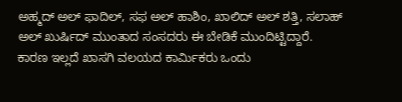ಅಹ್ಮದ್ ಅಲ್ ಫಾದಿಲ್, ಸಫ ಅಲ್ ಹಾಶಿಂ, ಖಾಲಿದ್ ಅಲ್ ಶತ್ತಿ, ಸಲಾಹ್ ಅಲ್ ಖುರ್ಷಿದ್ ಮುಂತಾದ ಸಂಸದರು ಈ ಬೇಡಿಕೆ ಮುಂದಿಟ್ಟಿದ್ದಾರೆ.
ಕಾರಣ ಇಲ್ಲದೆ ಖಾಸಗಿ ವಲಯದ ಕಾರ್ಮಿಕರು ಒಂದು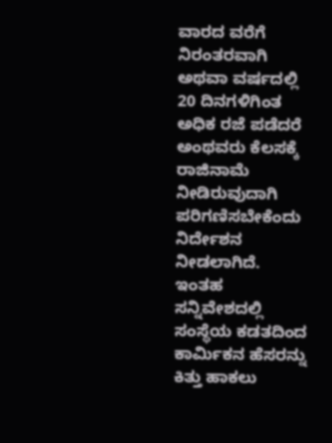ವಾರದ ವರೆಗೆ ನಿರಂತರವಾಗಿ ಅಥವಾ ವರ್ಷದಲ್ಲಿ 20 ದಿನಗಳಿಗಿಂತ ಅಧಿಕ ರಜೆ ಪಡೆದರೆ ಅಂಥವರು ಕೆಲಸಕ್ಕೆ ರಾಜಿನಾಮೆ ನೀಡಿರುವುದಾಗಿ ಪರಿಗಣಿಸಬೇಕೆಂದು ನಿರ್ದೇಶನ ನೀಡಲಾಗಿದೆ. ಇಂತಹ ಸನ್ನಿವೇಶದಲ್ಲಿ ಸಂಸ್ಥೆಯ ಕಡತದಿಂದ ಕಾರ್ಮಿಕನ ಹೆಸರನ್ನು ಕಿತ್ತು ಹಾಕಲು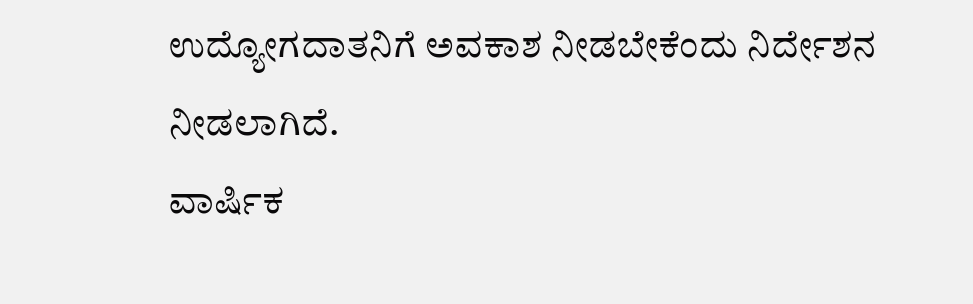ಉದ್ಯೋಗದಾತನಿಗೆ ಅವಕಾಶ ನೀಡಬೇಕೆಂದು ನಿರ್ದೇಶನ ನೀಡಲಾಗಿದೆ.
ವಾರ್ಷಿಕ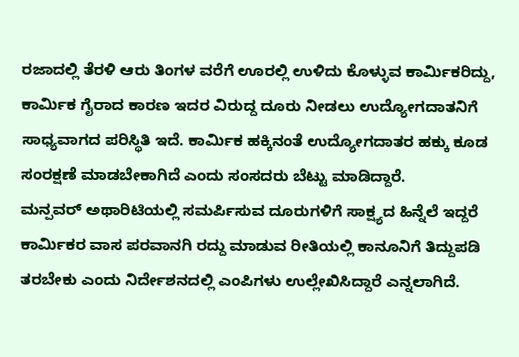ರಜಾದಲ್ಲಿ ತೆರಳಿ ಆರು ತಿಂಗಳ ವರೆಗೆ ಊರಲ್ಲಿ ಉಳಿದು ಕೊಳ್ಳುವ ಕಾರ್ಮಿಕರಿದ್ದು, ಕಾರ್ಮಿಕ ಗೈರಾದ ಕಾರಣ ಇದರ ವಿರುದ್ದ ದೂರು ನೀಡಲು ಉದ್ಯೋಗದಾತನಿಗೆ ಸಾಧ್ಯವಾಗದ ಪರಿಸ್ಥಿತಿ ಇದೆ. ಕಾರ್ಮಿಕ ಹಕ್ಕಿನಂತೆ ಉದ್ಯೋಗದಾತರ ಹಕ್ಕು ಕೂಡ ಸಂರಕ್ಷಣೆ ಮಾಡಬೇಕಾಗಿದೆ ಎಂದು ಸಂಸದರು ಬೆಟ್ಟು ಮಾಡಿದ್ದಾರೆ.
ಮನ್ಪವರ್ ಅಥಾರಿಟಿಯಲ್ಲಿ ಸಮರ್ಪಿಸುವ ದೂರುಗಳಿಗೆ ಸಾಕ್ಷ್ಯದ ಹಿನ್ನೆಲೆ ಇದ್ದರೆ ಕಾರ್ಮಿಕರ ವಾಸ ಪರವಾನಗಿ ರದ್ದು ಮಾಡುವ ರೀತಿಯಲ್ಲಿ ಕಾನೂನಿಗೆ ತಿದ್ದುಪಡಿ ತರಬೇಕು ಎಂದು ನಿರ್ದೇಶನದಲ್ಲಿ ಎಂಪಿಗಳು ಉಲ್ಲೇಖಿಸಿದ್ದಾರೆ ಎನ್ನಲಾಗಿದೆ.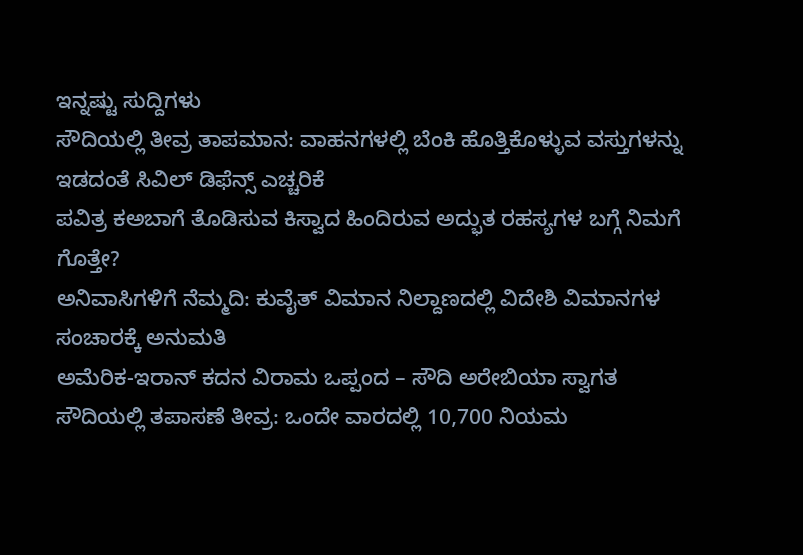ಇನ್ನಷ್ಟು ಸುದ್ದಿಗಳು
ಸೌದಿಯಲ್ಲಿ ತೀವ್ರ ತಾಪಮಾನ: ವಾಹನಗಳಲ್ಲಿ ಬೆಂಕಿ ಹೊತ್ತಿಕೊಳ್ಳುವ ವಸ್ತುಗಳನ್ನು ಇಡದಂತೆ ಸಿವಿಲ್ ಡಿಫೆನ್ಸ್ ಎಚ್ಚರಿಕೆ
ಪವಿತ್ರ ಕಅಬಾಗೆ ತೊಡಿಸುವ ಕಿಸ್ವಾದ ಹಿಂದಿರುವ ಅದ್ಭುತ ರಹಸ್ಯಗಳ ಬಗ್ಗೆ ನಿಮಗೆ ಗೊತ್ತೇ?
ಅನಿವಾಸಿಗಳಿಗೆ ನೆಮ್ಮದಿ: ಕುವೈತ್ ವಿಮಾನ ನಿಲ್ದಾಣದಲ್ಲಿ ವಿದೇಶಿ ವಿಮಾನಗಳ ಸಂಚಾರಕ್ಕೆ ಅನುಮತಿ
ಅಮೆರಿಕ-ಇರಾನ್ ಕದನ ವಿರಾಮ ಒಪ್ಪಂದ – ಸೌದಿ ಅರೇಬಿಯಾ ಸ್ವಾಗತ
ಸೌದಿಯಲ್ಲಿ ತಪಾಸಣೆ ತೀವ್ರ: ಒಂದೇ ವಾರದಲ್ಲಿ 10,700 ನಿಯಮ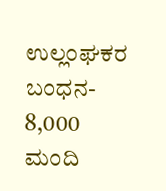ಉಲ್ಲಂಘಕರ ಬಂಧನ- 8,000 ಮಂದಿ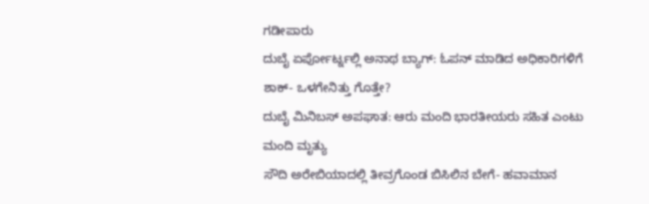ಗಡೀಪಾರು
ದುಬೈ ಏರ್ಪೋರ್ಟ್ನಲ್ಲಿ ಅನಾಥ ಬ್ಯಾಗ್: ಓಪನ್ ಮಾಡಿದ ಅಧಿಕಾರಿಗಳಿಗೆ ಶಾಕ್- ಒಳಗೇನಿತ್ತು ಗೊತ್ತೇ?
ದುಬೈ ಮಿನಿಬಸ್ ಅಪಘಾತ: ಆರು ಮಂದಿ ಭಾರತೀಯರು ಸಹಿತ ಎಂಟು ಮಂದಿ ಮೃತ್ಯು
ಸೌದಿ ಅರೇಬಿಯಾದಲ್ಲಿ ತೀವ್ರಗೊಂಡ ಬಿಸಿಲಿನ ಬೇಗೆ- ಹವಾಮಾನ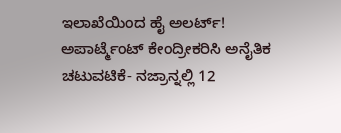ಇಲಾಖೆಯಿಂದ ಹೈ ಅಲರ್ಟ್!
ಅಪಾರ್ಟ್ಮೆಂಟ್ ಕೇಂದ್ರೀಕರಿಸಿ ಅನೈತಿಕ ಚಟುವಟಿಕೆ- ನಜ್ರಾನ್ನಲ್ಲಿ 12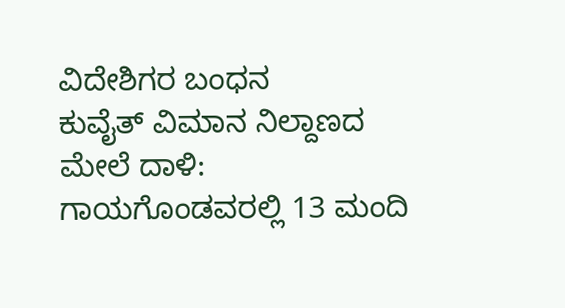ವಿದೇಶಿಗರ ಬಂಧನ
ಕುವೈತ್ ವಿಮಾನ ನಿಲ್ದಾಣದ ಮೇಲೆ ದಾಳಿ: ಗಾಯಗೊಂಡವರಲ್ಲಿ 13 ಮಂದಿ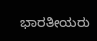ಭಾರತೀಯರು